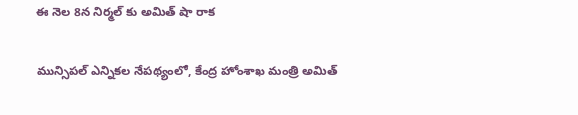ఈ నెల 8న నిర్మల్ కు అమిత్ షా రాక

మున్సిపల్ ఎన్నికల నేపథ్యంలో, కేంద్ర హోంశాఖ మంత్రి అమిత్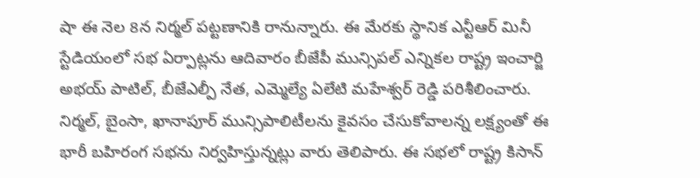షా ఈ నెల 8న నిర్మల్ పట్టణానికి రానున్నారు. ఈ మేరకు స్థానిక ఎన్టీఆర్ మినీ స్టేడియంలో సభ ఏర్పాట్లను ఆదివారం బీజేపీ మున్సిపల్ ఎన్నికల రాష్ట్ర ఇంచార్జి అభయ్ పాటిల్, బీజేఎల్పీ నేత, ఎమ్మెల్యే ఏలేటి మహేశ్వర్ రెడ్డి పరిశీలించారు. నిర్మల్, బైంసా, ఖానాపూర్ మున్సిపాలిటీలను కైవసం చేసుకోవాలన్న లక్ష్యంతో ఈ భారీ బహిరంగ సభను నిర్వహిస్తున్నట్లు వారు తెలిపారు. ఈ సభలో రాష్ట్ర కిసాన్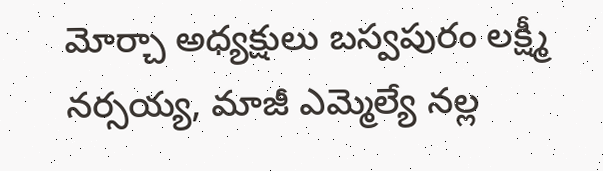మోర్చా అధ్యక్షులు బస్వపురం లక్ష్మీ నర్సయ్య, మాజీ ఎమ్మెల్యే నల్ల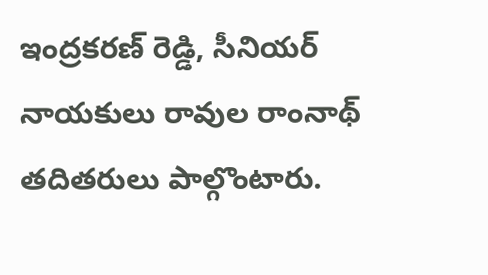ఇంద్రకరణ్ రెడ్డి, సీనియర్ నాయకులు రావుల రాంనాథ్ తదితరులు పాల్గొంటారు.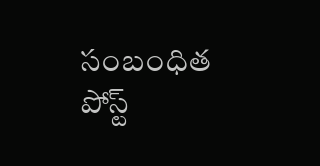సంబంధిత పోస్ట్